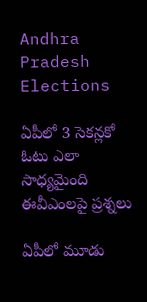Andhra Pradesh Elections

ఏపీలో 3 సెకన్లకో ఓటు ఎలా సాధ్యమైంది ఈవీఎంలపై ప్రశ్నలు

ఏపీలో మూడు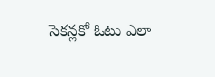సెకన్లకో ఓటు ఎలా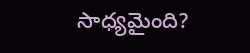సాధ్యమైంది?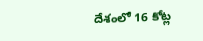దేశంలో 16 కోట్ల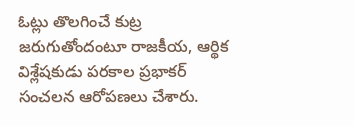ఓట్లు తొలగించే కుట్ర జరుగుతోందంటూ రాజకీయ, ఆర్థిక విశ్లేషకుడు పరకాల ప్రభాకర్ సంచలన ఆరోపణలు చేశారు.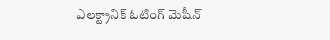ఎలక్ట్రానిక్ ఓటింగ్ మెషీన్‌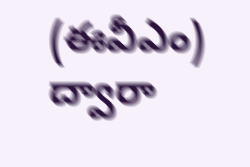(ఈవీఎం) ద్వారా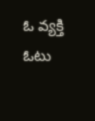ఓ వ్యక్తి ఓటు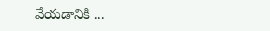వేయడానికి ...